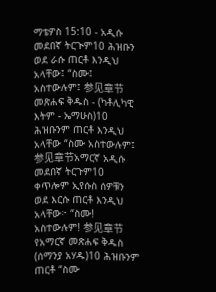ማቴዎስ 15:10 - አዲሱ መደበኛ ትርጒም10 ሕዝቡን ወደ ራሱ ጠርቶ እንዲህ አላቸው፤ “ስሙ፤ አስተውሉም፤ 参见章节መጽሐፍ ቅዱስ - (ካቶሊካዊ እትም - ኤማሁስ)10 ሕዝቡንም ጠርቶ እንዲህ አላቸው “ስሙ አስተውሉም፤ 参见章节አማርኛ አዲሱ መደበኛ ትርጉም10 ቀጥሎም ኢየሱስ ሰዎቹን ወደ እርሱ ጠርቶ እንዲህ አላቸው፦ “ስሙ! አስተውሉም! 参见章节የአማርኛ መጽሐፍ ቅዱስ (ሰማንያ አሃዱ)10 ሕዝቡንም ጠርቶ “ስሙ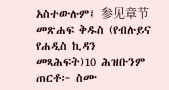አስተውሉም፤ 参见章节መጽሐፍ ቅዱስ (የብሉይና የሐዲስ ኪዳን መጻሕፍት)10 ሕዝቡንም ጠርቶ፦ ስሙ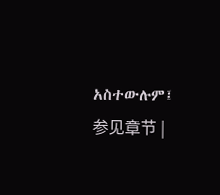አስተውሉም፤ 参见章节 |